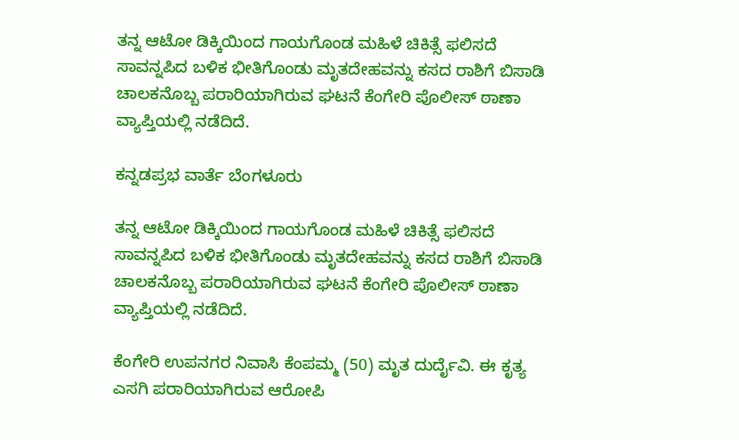ತನ್ನ ಆಟೋ ಡಿಕ್ಕಿಯಿಂದ ಗಾಯಗೊಂಡ ಮಹಿಳೆ ಚಿಕಿತ್ಸೆ ಫಲಿಸದೆ ಸಾವನ್ನಪಿದ ಬಳಿಕ ಭೀತಿಗೊಂಡು ಮೃತದೇಹವನ್ನು ಕಸದ ರಾಶಿಗೆ ಬಿಸಾಡಿ ಚಾಲಕನೊಬ್ಬ ಪರಾರಿಯಾಗಿರುವ ಘಟನೆ ಕೆಂಗೇರಿ ಪೊಲೀಸ್ ಠಾಣಾ ವ್ಯಾಪ್ತಿಯಲ್ಲಿ ನಡೆದಿದೆ.

ಕನ್ನಡಪ್ರಭ ವಾರ್ತೆ ಬೆಂಗಳೂರು

ತನ್ನ ಆಟೋ ಡಿಕ್ಕಿಯಿಂದ ಗಾಯಗೊಂಡ ಮಹಿಳೆ ಚಿಕಿತ್ಸೆ ಫಲಿಸದೆ ಸಾವನ್ನಪಿದ ಬಳಿಕ ಭೀತಿಗೊಂಡು ಮೃತದೇಹವನ್ನು ಕಸದ ರಾಶಿಗೆ ಬಿಸಾಡಿ ಚಾಲಕನೊಬ್ಬ ಪರಾರಿಯಾಗಿರುವ ಘಟನೆ ಕೆಂಗೇರಿ ಪೊಲೀಸ್ ಠಾಣಾ ವ್ಯಾಪ್ತಿಯಲ್ಲಿ ನಡೆದಿದೆ.

ಕೆಂಗೇರಿ ಉಪನಗರ ನಿವಾಸಿ ಕೆಂಪಮ್ಮ (50) ಮೃತ ದುರ್ದೈವಿ. ಈ ಕೃತ್ಯ ಎಸಗಿ ಪರಾರಿಯಾಗಿರುವ ಆರೋಪಿ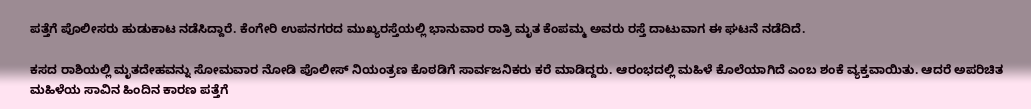ಪತ್ತೆಗೆ ಪೊಲೀಸರು ಹುಡುಕಾಟ ನಡೆಸಿದ್ದಾರೆ. ಕೆಂಗೇರಿ ಉಪನಗರದ ಮುಖ್ಯರಸ್ತೆಯಲ್ಲಿ ಭಾನುವಾರ ರಾತ್ರಿ ಮೃತ ಕೆಂಪಮ್ಮ ಅವರು ರಸ್ತೆ ದಾಟುವಾಗ ಈ ಘಟನೆ ನಡೆದಿದೆ.

ಕಸದ ರಾಶಿಯಲ್ಲಿ ಮೃತದೇಹವನ್ನು ಸೋಮವಾರ ನೋಡಿ ಪೊಲೀಸ್ ನಿಯಂತ್ರಣ ಕೊಠಡಿಗೆ ಸಾರ್ವಜನಿಕರು ಕರೆ ಮಾಡಿದ್ದರು. ಆರಂಭದಲ್ಲಿ ಮಹಿಳೆ ಕೊಲೆಯಾಗಿದೆ ಎಂಬ ಶಂಕೆ ವ್ಯಕ್ತವಾಯಿತು. ಆದರೆ ಅಪರಿಚಿತ ಮಹಿಳೆಯ ಸಾವಿನ ಹಿಂದಿನ ಕಾರಣ ಪತ್ತೆಗೆ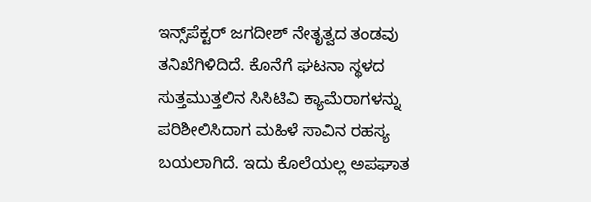ಇನ್ಸ್‌ಪೆಕ್ಟರ್ ಜಗದೀಶ್ ನೇತೃತ್ವದ ತಂಡವು ತನಿಖೆಗಿಳಿದಿದೆ. ಕೊನೆಗೆ ಘಟನಾ ಸ್ಥಳದ ಸುತ್ತಮುತ್ತಲಿನ ಸಿಸಿಟಿವಿ ಕ್ಯಾಮೆರಾಗಳನ್ನು ಪರಿಶೀಲಿಸಿದಾಗ ಮಹಿಳೆ ಸಾವಿನ ರಹಸ್ಯ ಬಯಲಾಗಿದೆ. ಇದು ಕೊಲೆಯಲ್ಲ ಅಪಘಾತ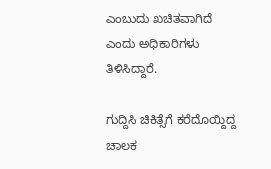ಎಂಬುದು ಖಚಿತವಾಗಿದೆ ಎಂದು ಅಧಿಕಾರಿಗಳು ತಿಳಿಸಿದ್ದಾರೆ.

ಗುದ್ದಿಸಿ ಚಿಕಿತ್ಸೆಗೆ ಕರೆದೊಯ್ದಿದ್ದ ಚಾಲಕ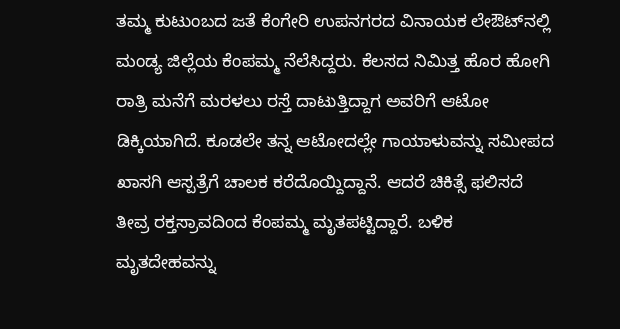ತಮ್ಮ ಕುಟುಂಬದ ಜತೆ ಕೆಂಗೇರಿ ಉಪನಗರದ ವಿನಾಯಕ ಲೇಔಟ್‌ನಲ್ಲಿ ಮಂಡ್ಯ ಜಿಲ್ಲೆಯ ಕೆಂಪಮ್ಮ ನೆಲೆಸಿದ್ದರು. ಕೆಲಸದ ನಿಮಿತ್ತ ಹೊರ ಹೋಗಿ ರಾತ್ರಿ ಮನೆಗೆ ಮರಳಲು ರಸ್ತೆ ದಾಟುತ್ತಿದ್ದಾಗ ಅವರಿಗೆ ಆಟೋ ಡಿಕ್ಕಿಯಾಗಿದೆ. ಕೂಡಲೇ ತನ್ನ ಆಟೋದಲ್ಲೇ ಗಾಯಾಳುವನ್ನು ಸಮೀಪದ ಖಾಸಗಿ ಆಸ್ಪತ್ರೆಗೆ ಚಾಲಕ ಕರೆದೊಯ್ದಿದ್ದಾನೆ. ಆದರೆ ಚಿಕಿತ್ಸೆ ಫಲಿಸದೆ ತೀವ್ರ ರಕ್ತಸ್ರಾವದಿಂದ ಕೆಂಪಮ್ಮ ಮೃತಪಟ್ಟಿದ್ದಾರೆ. ಬಳಿಕ ಮೃತದೇಹವನ್ನು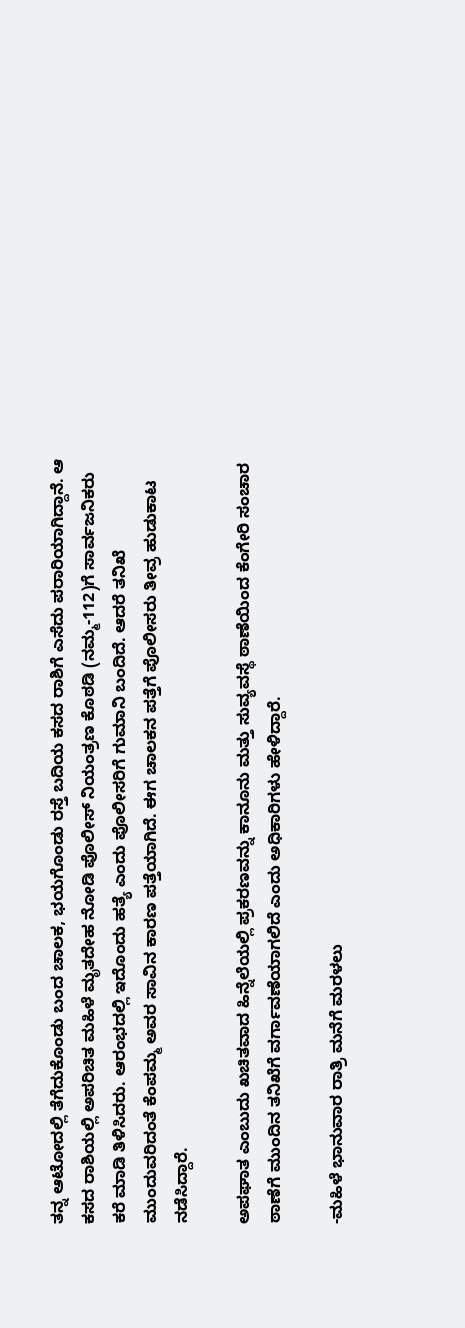ತನ್ನ ಆಟೋದಲ್ಲಿ ತೆಗೆದುಕೊಂಡು ಬಂದ ಚಾಲಕ, ಭಯಗೊಂಡು ರಸ್ತೆ ಬದಿಯ ಕಸದ ರಾಶಿಗೆ ಎಸೆದು ಪರಾರಿಯಾಗಿದ್ದಾನೆ. ಆ ಕಸದ ರಾಶಿಯಲ್ಲಿ ಅಪರಿಚಿತ ಮಹಿಳೆ ಮೃತದೇಹ ನೋಡಿ ಪೊಲೀಸ್ ನಿಯಂತ್ರಣ ಕೊಠಡಿ (ನಮ್ಮ-112)ಗೆ ಸಾರ್ವಜನಿಕರು ಕರೆ ಮಾಡಿ ತಿಳಿಸಿದರು. ಆರಂಭದಲ್ಲಿ ಇದೊಂದು ಹತ್ಯೆ ಎಂದು ಪೊಲೀಸರಿಗೆ ಗುಮಾನಿ ಬಂದಿದೆ. ಆದರೆ ತನಿಖೆ ಮುಂದುವರಿದಂತೆ ಕೆಂಪಮ್ಮ ಅವರ ಸಾವಿನ ಕಾರಣ ಪತ್ತೆಯಾಗಿದೆ. ಈಗ ಚಾಲಕನ ಪತ್ತೆಗೆ ಪೊಲೀಸರು ತೀವ್ರ ಹುಡುಕಾಟ ನಡೆಸಿದ್ದಾರೆ.

ಅಪಘಾತ ಎಂಬುದು ಖಚಿತವಾದ ಹಿನ್ನೆಲೆಯಲ್ಲಿ ಪ್ರಕರಣವನ್ನು ಕಾನೂನು ಮತ್ತು ಸುವ್ಯವಸ್ಥೆ ಠಾಣೆಯಿಂದ ಕೆಂಗೇರಿ ಸಂಚಾರ ಠಾಣೆಗೆ ಮುಂದಿನ ತನಿಖೆಗೆ ವರ್ಗಾವಣೆಯಾಗಲಿದೆ ಎಂದು ಅಧಿಕಾರಿಗಳು ಹೇಳಿದ್ದಾರೆ.

-ಮಹಿಳೆ ಭಾನುವಾರ ರಾತ್ರಿ ಮನೆಗೆ ಮರಳಲು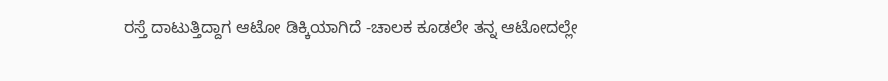ರಸ್ತೆ ದಾಟುತ್ತಿದ್ದಾಗ ಆಟೋ ಡಿಕ್ಕಿಯಾಗಿದೆ -ಚಾಲಕ ಕೂಡಲೇ ತನ್ನ ಆಟೋದಲ್ಲೇ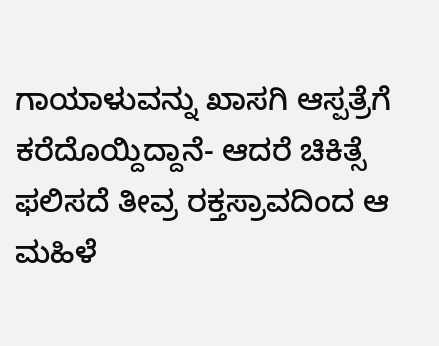ಗಾಯಾಳುವನ್ನು ಖಾಸಗಿ ಆಸ್ಪತ್ರೆಗೆ ಕರೆದೊಯ್ದಿದ್ದಾನೆ- ಆದರೆ ಚಿಕಿತ್ಸೆ ಫಲಿಸದೆ ತೀವ್ರ ರಕ್ತಸ್ರಾವದಿಂದ ಆ ಮಹಿಳೆ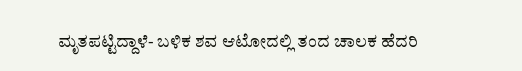ಮೃತಪಟ್ಟಿದ್ದಾಳೆ- ಬಳಿಕ ಶವ ಆಟೋದಲ್ಲಿ ತಂದ ಚಾಲಕ ಹೆದರಿ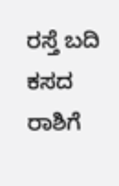ರಸ್ತೆ ಬದಿ ಕಸದ ರಾಶಿಗೆ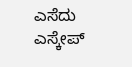ಎಸೆದು ಎಸ್ಕೇಪ್‌